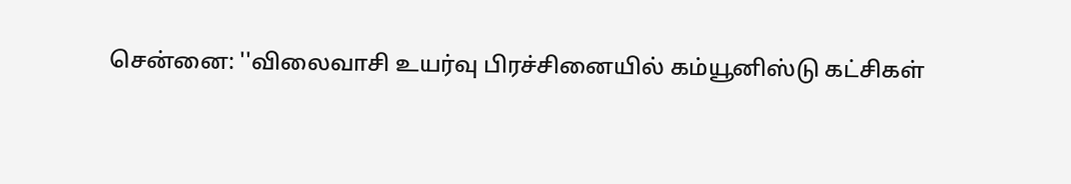சென்னை: ''விலைவாசி உயர்வு பிரச்சினையில் கம்யூனிஸ்டு கட்சிகள்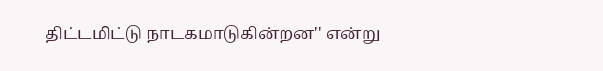திட்டமிட்டு நாடகமாடுகின்றன'' என்று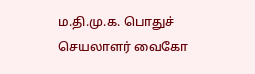ம.தி.மு.க. பொதுச் செயலாளர் வைகோ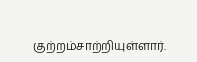குற்றம்சாற்றியுள்ளார்.